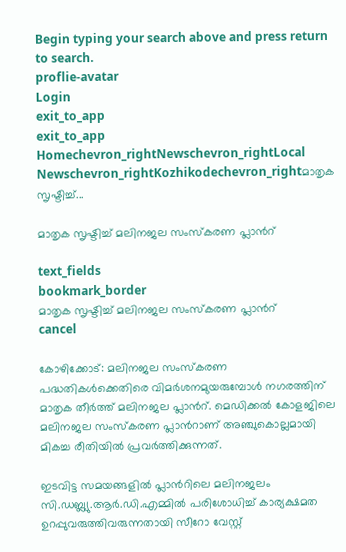Begin typing your search above and press return to search.
proflie-avatar
Login
exit_to_app
exit_to_app
Homechevron_rightNewschevron_rightLocal Newschevron_rightKozhikodechevron_rightമാതൃക സൃഷ്ടിച്ച്...

മാതൃക സൃഷ്ടിച്ച് മലിനജല സംസ്കരണ പ്ലാന്‍റ്

text_fields
bookmark_border
മാതൃക സൃഷ്ടിച്ച് മലിനജല സംസ്കരണ പ്ലാന്‍റ്
cancel

കോഴിക്കോട്: മലിനജല സംസ്കരണ പദ്ധതികൾക്കെതിരെ വിമർശനമുയരുമ്പോൾ നഗരത്തിന് മാതൃക തീർത്ത് മലിനജല പ്ലാന്‍റ്. മെഡിക്കൽ കോളജിലെ മലിനജല സംസ്കരണ പ്ലാന്‍റാണ് അഞ്ചുകൊല്ലമായി മികച്ച രീതിയിൽ പ്രവർത്തിക്കുന്നത്.

ഇടവിട്ട സമയങ്ങളിൽ പ്ലാന്‍റിലെ മലിനജലം സി.ഡബ്ല്യു.ആർ.ഡി.എമ്മിൽ പരിശോധിച്ച് കാര്യക്ഷമത ഉറപ്പുവരുത്തിവരുന്നതായി സീറോ വേസ്റ്റ്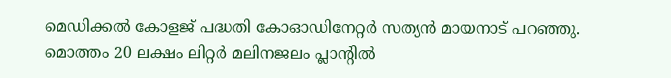മെഡിക്കൽ കോളജ് പദ്ധതി കോഓഡിനേറ്റർ സത്യൻ മായനാട് പറഞ്ഞു. മൊത്തം 20 ലക്ഷം ലിറ്റർ മലിനജലം പ്ലാന്‍റിൽ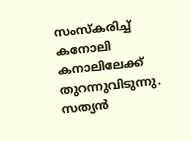സംസ്കരിച്ച് കനോലി കനാലിലേക്ക് തുറന്നുവിടുന്നു. സത്യൻ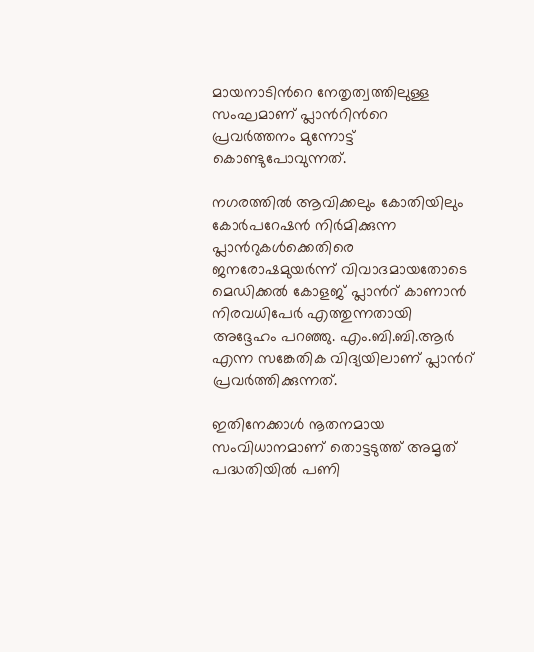മായനാടിന്‍റെ നേതൃത്വത്തിലുള്ള സംഘമാണ് പ്ലാന്‍റിന്‍റെ പ്രവർത്തനം മുന്നോട്ട് കൊണ്ടുപോവുന്നത്.

നഗരത്തിൽ ആവിക്കലും കോതിയിലും കോർപറേഷൻ നിർമിക്കുന്ന പ്ലാന്‍റുകൾക്കെതിരെ ജനരോഷമുയർന്ന് വിവാദമായതോടെ മെഡിക്കൽ കോളജ് പ്ലാന്‍റ് കാണാൻ നിരവധിപേർ എത്തുന്നതായി അദ്ദേഹം പറഞ്ഞു. എം.ബി.ബി.ആർ എന്ന സങ്കേതിക വിദ്യയിലാണ് പ്ലാന്‍റ് പ്രവർത്തിക്കുന്നത്.

ഇതിനേക്കാൾ നൂതനമായ സംവിധാനമാണ് തൊട്ടടുത്ത് അമൃത് പദ്ധതിയിൽ പണി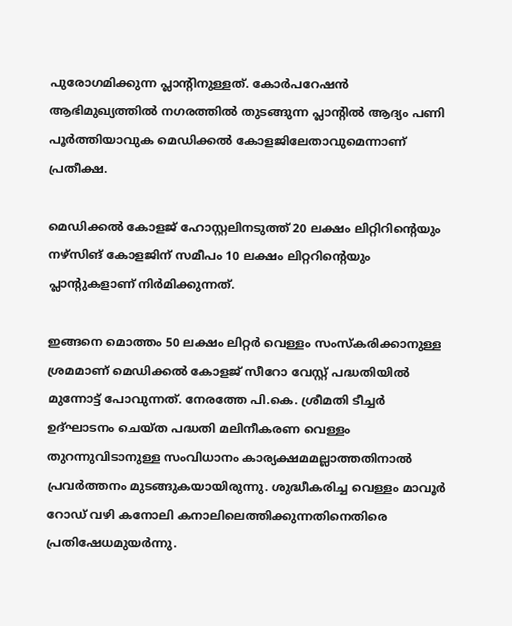പുരോഗമിക്കുന്ന പ്ലാന്‍റിനുള്ളത്. കോർപറേഷൻ ആഭിമുഖ്യത്തിൽ നഗരത്തിൽ തുടങ്ങുന്ന പ്ലാന്‍റിൽ ആദ്യം പണി പൂർത്തിയാവുക മെഡിക്കൽ കോളജിലേതാവുമെന്നാണ് പ്രതീക്ഷ.

മെഡിക്കൽ കോളജ് ഹോസ്റ്റലിനടുത്ത് 20 ലക്ഷം ലിറ്റിറിന്‍റെയും നഴ്സിങ് കോളജിന് സമീപം 10 ലക്ഷം ലിറ്ററിന്‍റെയും പ്ലാന്‍റുകളാണ് നിർമിക്കുന്നത്.

ഇങ്ങനെ മൊത്തം 50 ലക്ഷം ലിറ്റർ വെള്ളം സംസ്കരിക്കാനുള്ള ശ്രമമാണ് മെഡിക്കൽ കോളജ് സീറോ വേസ്റ്റ് പദ്ധതിയിൽ മുന്നോട്ട് പോവുന്നത്. നേരത്തേ പി.കെ. ശ്രീമതി ടീച്ചർ ഉദ്ഘാടനം ചെയ്ത പദ്ധതി മലിനീകരണ വെള്ളം തുറന്നുവിടാനുള്ള സംവിധാനം കാര്യക്ഷമമല്ലാത്തതിനാൽ പ്രവർത്തനം മുടങ്ങുകയായിരുന്നു. ശുദ്ധീകരിച്ച വെള്ളം മാവൂർ റോഡ് വഴി കനോലി കനാലിലെത്തിക്കുന്നതിനെതിരെ പ്രതിഷേധമുയർന്നു.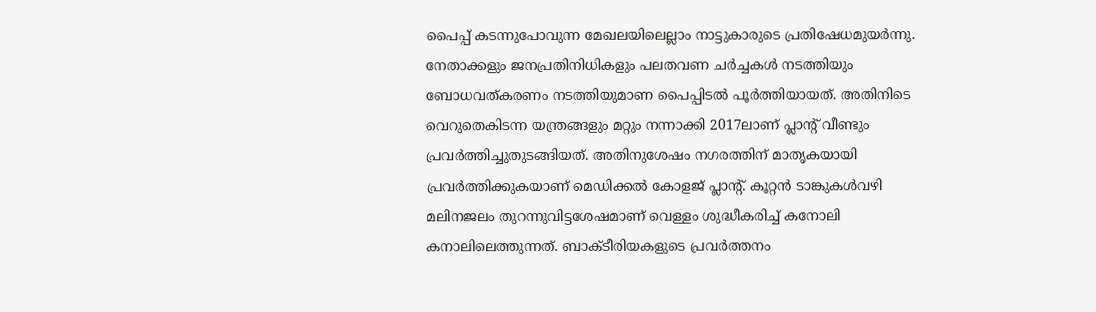പൈപ്പ് കടന്നുപോവുന്ന മേഖലയിലെല്ലാം നാട്ടുകാരുടെ പ്രതിഷേധമുയർന്നു. നേതാക്കളും ജനപ്രതിനിധികളും പലതവണ ചർച്ചകൾ നടത്തിയും ബോധവത്കരണം നടത്തിയുമാണ പൈപ്പിടൽ പൂർത്തിയായത്. അതിനിടെ വെറുതെകിടന്ന യന്ത്രങ്ങളും മറ്റും നന്നാക്കി 2017ലാണ് പ്ലാന്‍റ് വീണ്ടും പ്രവർത്തിച്ചുതുടങ്ങിയത്. അതിനുശേഷം നഗരത്തിന് മാതൃകയായി പ്രവർത്തിക്കുകയാണ് മെഡിക്കൽ കോളജ് പ്ലാന്‍റ്. കൂറ്റൻ ടാങ്കുകൾവഴി മലിനജലം തുറന്നുവിട്ടശേഷമാണ് വെള്ളം ശുദ്ധീകരിച്ച് കനോലി കനാലിലെത്തുന്നത്. ബാക്ടീരിയകളുടെ പ്രവർത്തനം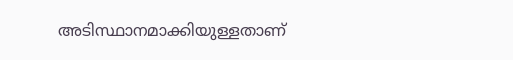അടിസ്ഥാനമാക്കിയുള്ളതാണ്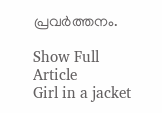പ്രവർത്തനം.

Show Full Article
Girl in a jacket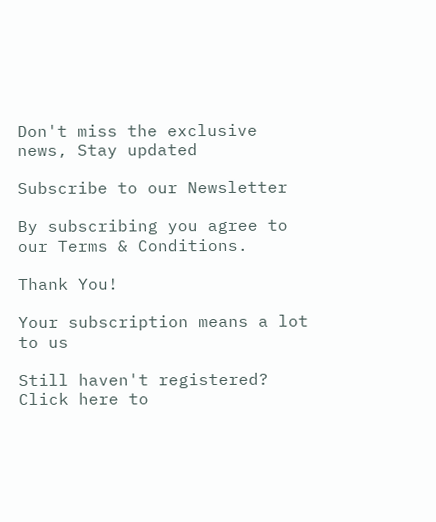Don't miss the exclusive news, Stay updated

Subscribe to our Newsletter

By subscribing you agree to our Terms & Conditions.

Thank You!

Your subscription means a lot to us

Still haven't registered? Click here to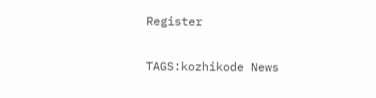Register

TAGS:kozhikode News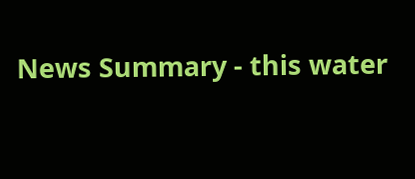News Summary - this water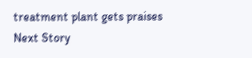treatment plant gets praises
Next Story